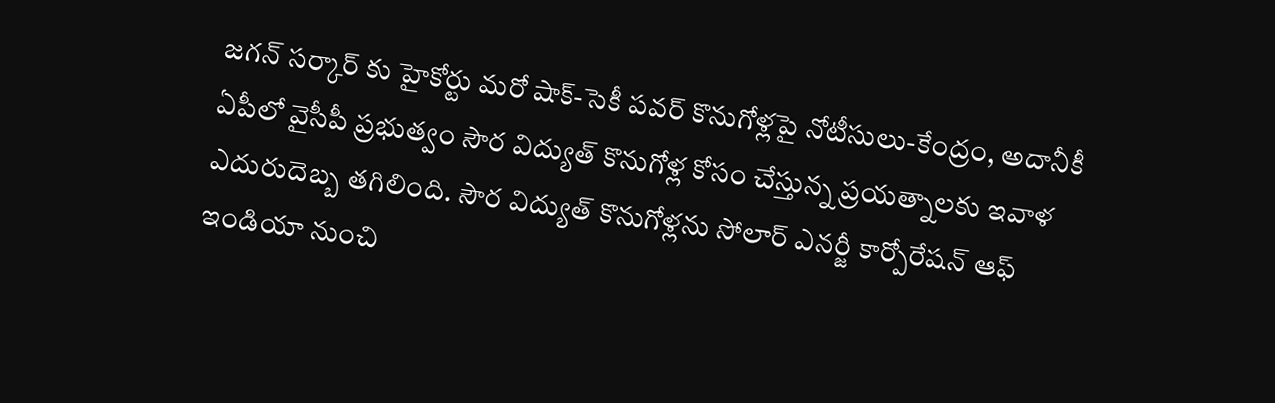జగన్ సర్కార్ కు హైకోర్టు మరో షాక్-సెకీ పవర్ కొనుగోళ్లపై నోటీసులు-కేంద్రం, అదానీకీ
ఏపీలో వైసీపీ ప్రభుత్వం సౌర విద్యుత్ కొనుగోళ్ల కోసం చేస్తున్న ప్రయత్నాలకు ఇవాళ ఎదురుదెబ్బ తగిలింది. సౌర విద్యుత్ కొనుగోళ్లను సోలార్ ఎనర్జీ కార్పోరేషన్ ఆఫ్ ఇండియా నుంచి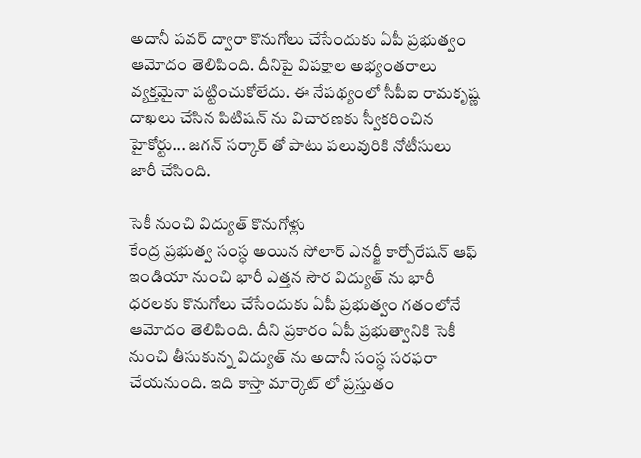అదానీ పవర్ ద్వారా కొనుగోలు చేసేందుకు ఏపీ ప్రభుత్వం ఆమోదం తెలిపింది. దీనిపై విపక్షాల అభ్యంతరాలు వ్యక్తమైనా పట్టించుకోలేదు. ఈ నేపథ్యంలో సీపీఐ రామకృష్ణ దాఖలు చేసిన పిటిషన్ ను విచారణకు స్వీకరించిన హైకోర్టు... జగన్ సర్కార్ తో పాటు పలువురికి నోటీసులు జారీ చేసింది.

సెకీ నుంచి విద్యుత్ కొనుగోళ్లు
కేంద్ర ప్రభుత్వ సంస్ధ అయిన సోలార్ ఎనర్జీ కార్పోరేషన్ ఆఫ్ ఇండియా నుంచి భారీ ఎత్తన సౌర విద్యుత్ ను భారీ ధరలకు కొనుగోలు చేసేందుకు ఏపీ ప్రభుత్వం గతంలోనే ఆమోదం తెలిపింది. దీని ప్రకారం ఏపీ ప్రభుత్వానికి సెకీ నుంచి తీసుకున్న విద్యుత్ ను అదానీ సంస్ధ సరఫరా చేయనుంది. ఇది కాస్తా మార్కెట్ లో ప్రస్తుతం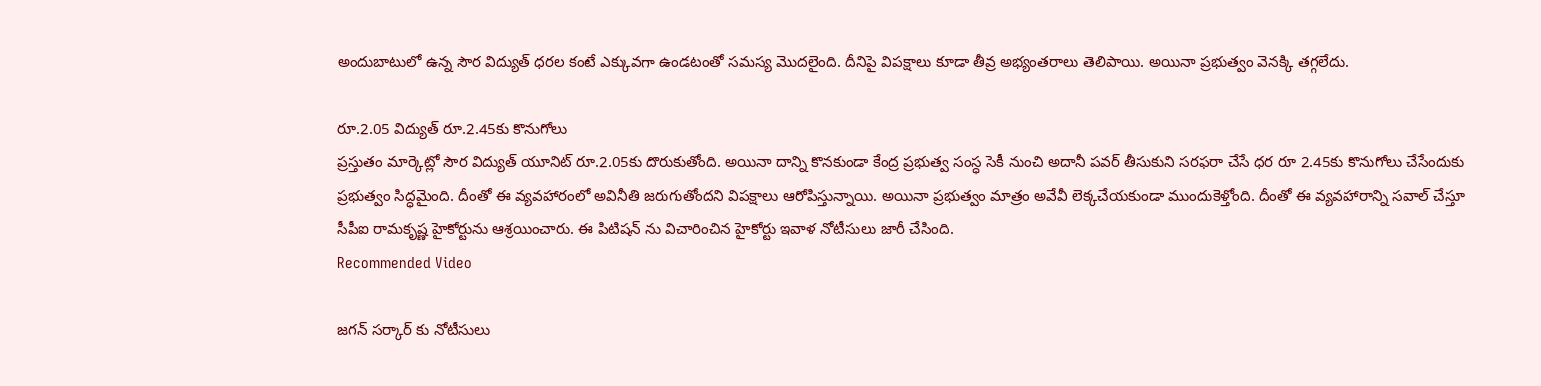అందుబాటులో ఉన్న సౌర విద్యుత్ ధరల కంటే ఎక్కువగా ఉండటంతో సమస్య మొదలైంది. దీనిపై విపక్షాలు కూడా తీవ్ర అభ్యంతరాలు తెలిపాయి. అయినా ప్రభుత్వం వెనక్కి తగ్గలేదు.

రూ.2.05 విద్యుత్ రూ.2.45కు కొనుగోలు
ప్రస్తుతం మార్కెట్లో సౌర విద్యుత్ యూనిట్ రూ.2.05కు దొరుకుతోంది. అయినా దాన్ని కొనకుండా కేంద్ర ప్రభుత్వ సంస్ధ సెకీ నుంచి అదానీ పవర్ తీసుకుని సరఫరా చేసే ధర రూ 2.45కు కొనుగోలు చేసేందుకు ప్రభుత్వం సిద్ధమైంది. దీంతో ఈ వ్యవహారంలో అవినీతి జరుగుతోందని విపక్షాలు ఆరోపిస్తున్నాయి. అయినా ప్రభుత్వం మాత్రం అవేవీ లెక్కచేయకుండా ముందుకెళ్తోంది. దీంతో ఈ వ్యవహారాన్ని సవాల్ చేస్తూ సీపీఐ రామకృష్ణ హైకోర్టును ఆశ్రయించారు. ఈ పిటిషన్ ను విచారించిన హైకోర్టు ఇవాళ నోటీసులు జారీ చేసింది.
Recommended Video

జగన్ సర్కార్ కు నోటీసులు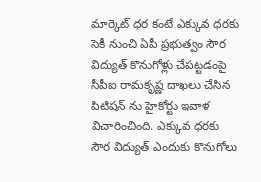మార్కెట్ ధర కంటే ఎక్కువ ధరకు సెకీ నుంచి ఏపీ ప్రభుత్వం సౌర విద్యుత్ కొనుగోళ్లు చేపట్టడంపై సీపీఐ రామకృష్ణ దాఖలు చేసిన పిటిషన్ ను హైకోర్టు ఇవాళ విచారించింది. ఎక్కువ ధరకు సౌర విద్యుత్ ఎందుకు కొనుగోలు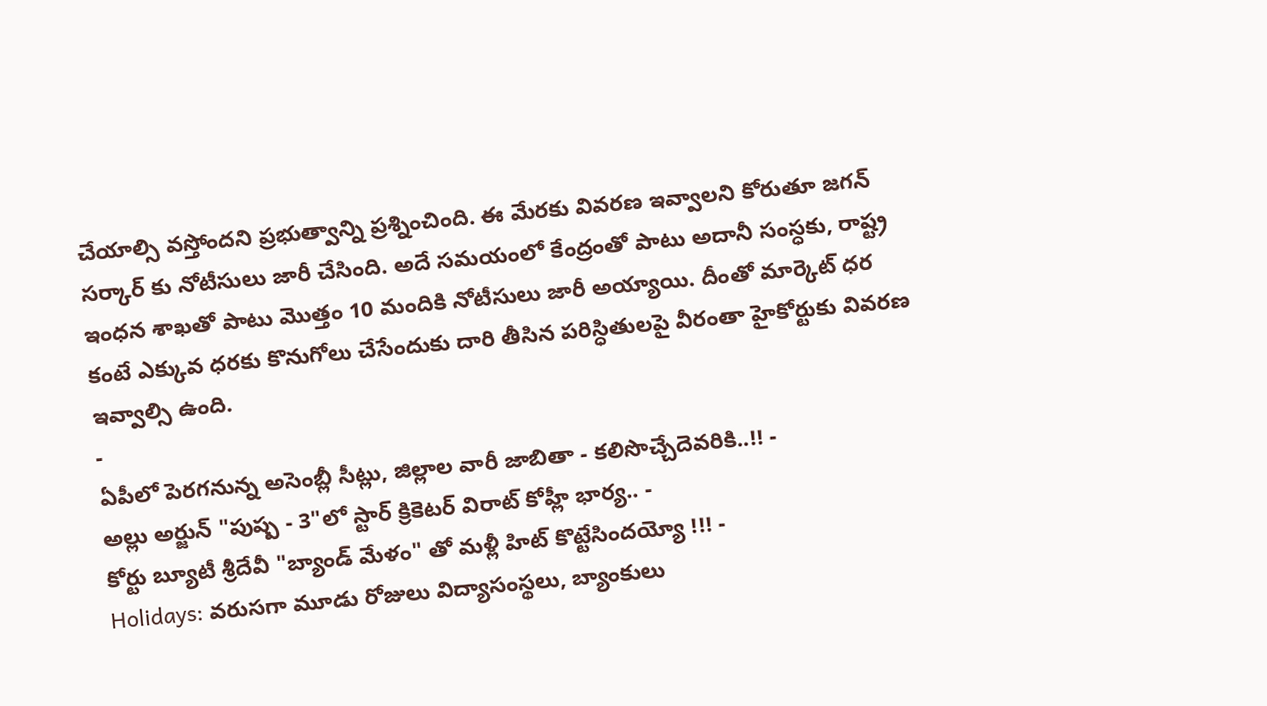చేయాల్సి వస్తోందని ప్రభుత్వాన్ని ప్రశ్నించింది. ఈ మేరకు వివరణ ఇవ్వాలని కోరుతూ జగన్ సర్కార్ కు నోటీసులు జారీ చేసింది. అదే సమయంలో కేంద్రంతో పాటు అదానీ సంస్ధకు, రాష్ట్ర ఇంధన శాఖతో పాటు మొత్తం 10 మందికి నోటీసులు జారీ అయ్యాయి. దీంతో మార్కెట్ ధర కంటే ఎక్కువ ధరకు కొనుగోలు చేసేందుకు దారి తీసిన పరిస్ధితులపై వీరంతా హైకోర్టుకు వివరణ ఇవ్వాల్సి ఉంది.
-
ఏపీలో పెరగనున్న అసెంబ్లీ సీట్లు, జిల్లాల వారీ జాబితా - కలిసొచ్చేదెవరికి..!! -
అల్లు అర్జున్ "పుష్ప - 3"లో స్టార్ క్రికెటర్ విరాట్ కోహ్లీ భార్య.. -
కోర్టు బ్యూటీ శ్రీదేవీ "బ్యాండ్ మేళం" తో మళ్లీ హిట్ కొట్టేసిందయ్యో !!! -
Holidays: వరుసగా మూడు రోజులు విద్యాసంస్థలు, బ్యాంకులు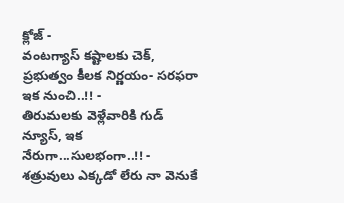క్లోజ్ -
వంటగ్యాస్ కష్టాలకు చెక్, ప్రభుత్వం కీలక నిర్ణయం- సరఫరా ఇక నుంచి..!! -
తిరుమలకు వెళ్లేవారికి గుడ్ న్యూస్, ఇక నేరుగా...సులభంగా..!! -
శత్రువులు ఎక్కడో లేరు నా వెనుకే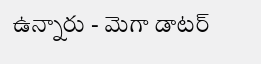ఉన్నారు - మెగా డాటర్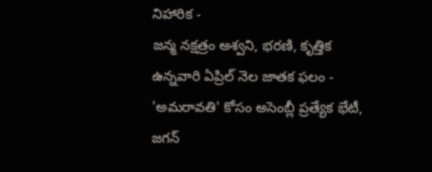నిహారిక -
జన్మ నక్షత్రం అశ్వని, భరణి, కృత్తిక ఉన్నవారి ఏప్రిల్ నెల జాతక ఫలం -
'అమరావతి' కోసం అసెంబ్లీ ప్రత్యేక భేటీ, జగన్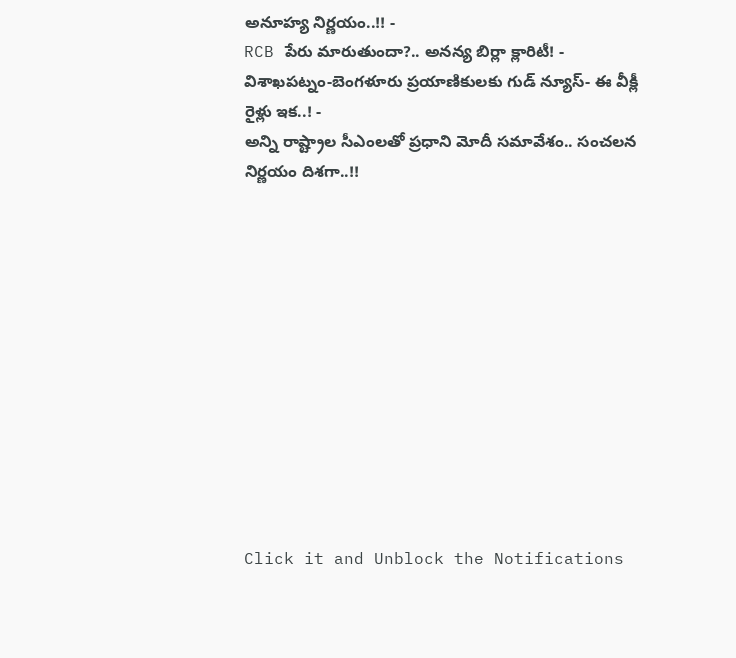అనూహ్య నిర్ణయం..!! -
RCB పేరు మారుతుందా?.. అనన్య బిర్లా క్లారిటీ! -
విశాఖపట్నం-బెంగళూరు ప్రయాణికులకు గుడ్ న్యూస్- ఈ వీక్లీ రైళ్లు ఇక..! -
అన్ని రాష్ట్రాల సీఎంలతో ప్రధాని మోదీ సమావేశం.. సంచలన నిర్ణయం దిశగా..!!












Click it and Unblock the Notifications